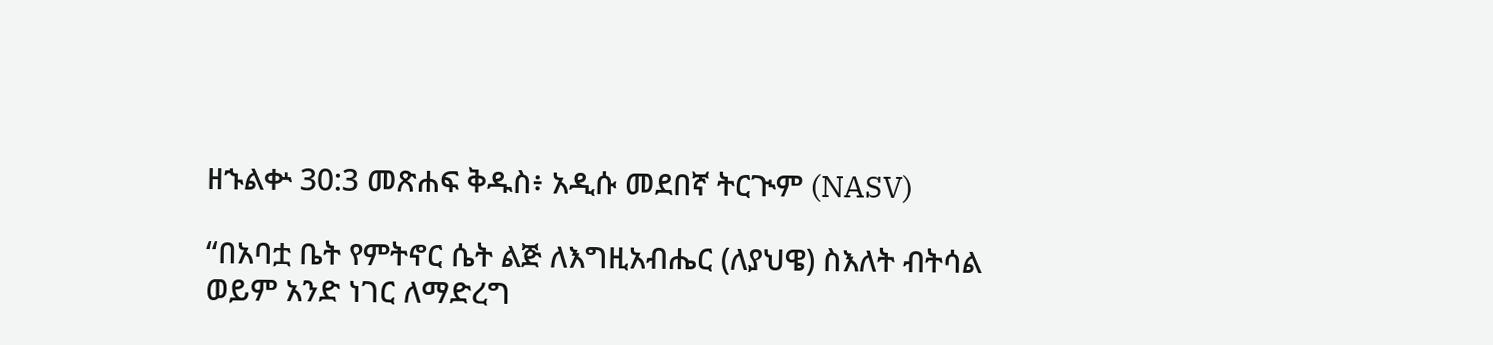ዘኁልቍ 30:3 መጽሐፍ ቅዱስ፥ አዲሱ መደበኛ ትርጒም (NASV)

“በአባቷ ቤት የምትኖር ሴት ልጅ ለእግዚአብሔር (ለያህዌ) ስእለት ብትሳል ወይም አንድ ነገር ለማድረግ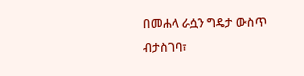በመሐላ ራሷን ግዴታ ውስጥ ብታስገባ፣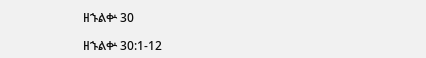ዘኁልቍ 30

ዘኁልቍ 30:1-12